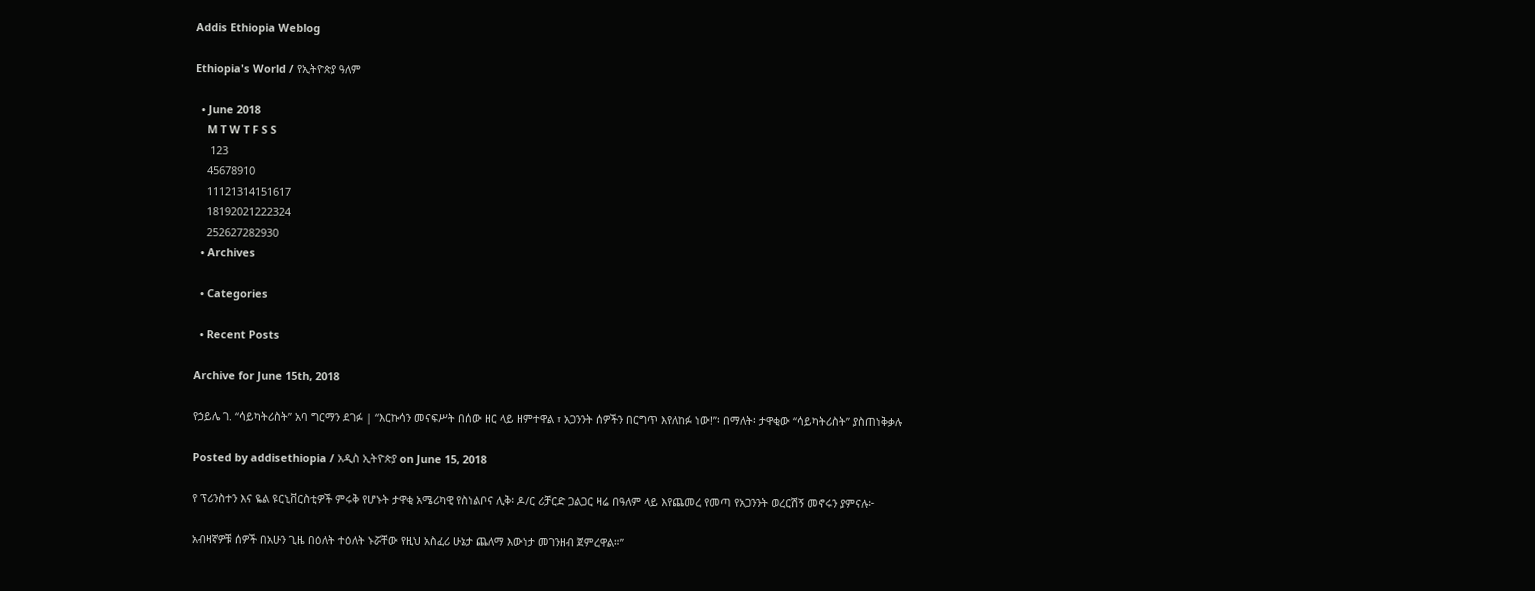Addis Ethiopia Weblog

Ethiopia's World / የኢትዮጵያ ዓለም

  • June 2018
    M T W T F S S
     123
    45678910
    11121314151617
    18192021222324
    252627282930
  • Archives

  • Categories

  • Recent Posts

Archive for June 15th, 2018

የኃይሌ ገ. “ሳይካትሪስት” አባ ግርማን ደገፉ | “እርኩሳን መናፍሥት በሰው ዘር ላይ ዘምተዋል ፣ አጋንንት ሰዎችን በርግጥ እየለከፉ ነው!”፡ በማለት፡ ታዋቂው “ሳይካትሪስት” ያስጠነቅቃሉ

Posted by addisethiopia / አዲስ ኢትዮጵያ on June 15, 2018

የ ፕሪንስተን እና ዬል ዩርኒቨርስቲዎች ምሩቅ የሆኑት ታዋቂ አሜሪካዊ የስነልቦና ሊቅ፡ ዶ/ር ሪቻርድ ጋልጋር ዛሬ በዓለም ላይ እየጨመረ የመጣ የአጋንንት ወረርሽኝ መኖሩን ያምናሉ፦

አብዛኛዎቹ ሰዎች በአሁን ጊዜ በዕለት ተዕለት ኑሯቸው የዚህ አስፈሪ ሁኔታ ጨለማ እውነታ መገንዘብ ጀምረዋል።”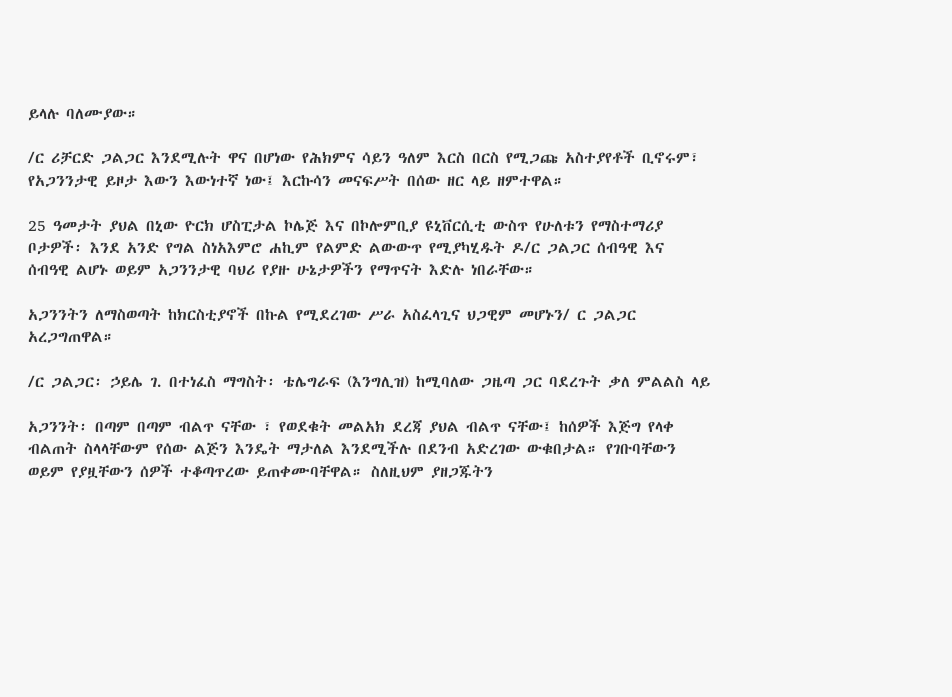ይላሉ ባለሙያው።

/ር ሪቻርድ ጋልጋር እንደሚሉት ዋና በሆነው የሕክምና ሳይን ዓለም እርስ በርስ የሚጋጩ አስተያየቶች ቢኖሩም፣ የአጋንንታዊ ይዞታ እውን እውነተኛ ነው፤ እርኩሳን መናፍሥት በሰው ዘር ላይ ዘምተዋል።

25 ዓመታት ያህል በኒው ዮርክ ሆስፒታል ኮሌጅ እና በኮሎምቢያ ዩኒቨርሲቲ ውስጥ የሁለቱን የማስተማሪያ ቦታዎች፡ እንደ አንድ የግል ስነአእምሮ ሐኪም የልምድ ልውውጥ የሚያካሂዱት ዶ/ር ጋልጋር ሰብዓዊ እና ሰብዓዊ ልሆኑ ወይም አጋንንታዊ ባህሪ የያዙ ሁኔታዎችን የማጥናት እድሉ ነበራቸው።

አጋንንትን ለማስወጣት ከክርስቲያኖች በኩል የሚደረገው ሥራ አስፈላጊና ህጋዊም መሆኑን/ ር ጋልጋር አረጋግጠዋል።

/ር ጋልጋር፡ ኃይሌ ገ. በተነፈስ ማግስት፡ ቴሌግራፍ (እንግሊዝ) ከሚባለው ጋዜጣ ጋር ባደረጉት ቃለ ምልልስ ላይ

አጋንንት፡ በጣም በጣም ብልጥ ናቸው ፣ የወደቁት መልአክ ደረጃ ያህል ብልጥ ናቸው፤ ከሰዎች እጅግ የላቀ ብልጠት ስላላቸውም የሰው ልጅን እንዴት ማታለል እንደሚችሉ በደንብ አድረገው ውቁበታል። የገቡባቸውን ወይም የያዟቸውን ሰዎች ተቆጣጥረው ይጠቀሙባቸዋል። ስለዚህም ያዘጋጁትን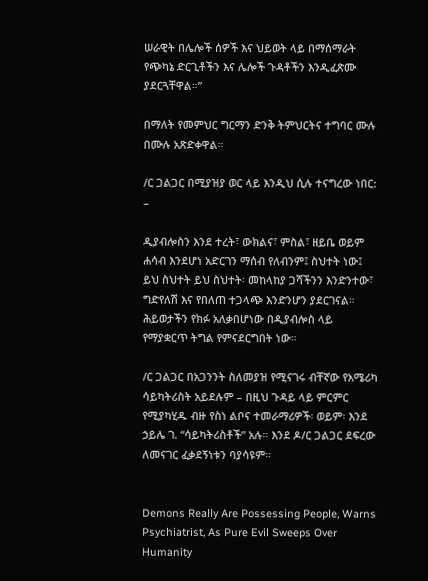ሠራዊት በሌሎች ሰዎች እና ህይወት ላይ በማሰማራት የጭካኔ ድርጊቶችን እና ሌሎች ጉዳቶችን እንዲፈጽሙ ያደርጓቸዋል።”

በማለት የመምህር ግርማን ድንቅ ትምህርትና ተግባር ሙሉ በሙሉ አጽድቀዋል።

/ር ጋልጋር በሚያዝያ ወር ላይ እንዲህ ሲሉ ተናግረው ነበር: –

ዲያብሎስን እንደ ተረት፣ ውክልና፣ ምስል፣ ዘይቤ ወይም ሐሳብ እንደሆነ አድርገን ማሰብ የለብንም፤ ስህተት ነው፤ ይህ ስህተት ይህ ስህተት፡ መከላከያ ጋሻችንን እንድንተው፣ ግድየለሽ እና የበለጠ ተጋላጭ እንድንሆን ያደርገናል። ሕይወታችን የክፉ አለቃበሆነው በዲያብሎስ ላይ የማያቋርጥ ትግል የምናደርግበት ነው።

/ር ጋልጋር በአጋንንት ስለመያዝ የሚናገሩ ብቸኛው የአሜሪካ ሳይካትሪስት አይደሉም – በዚህ ጉዳይ ላይ ምርምር የሚያካሂዱ ብዙ የስነ ልቦና ተመራማሪዎች፡ ወይም፡ እንደ ኃይሌ ገ. “ሳይካትሪስቶች” አሉ። እንደ ዶ/ር ጋልጋር ደፍረው ለመናገር ፈቃደኝነቱን ባያሳዩም።


Demons Really Are Possessing People, Warns Psychiatrist, As Pure Evil Sweeps Over Humanity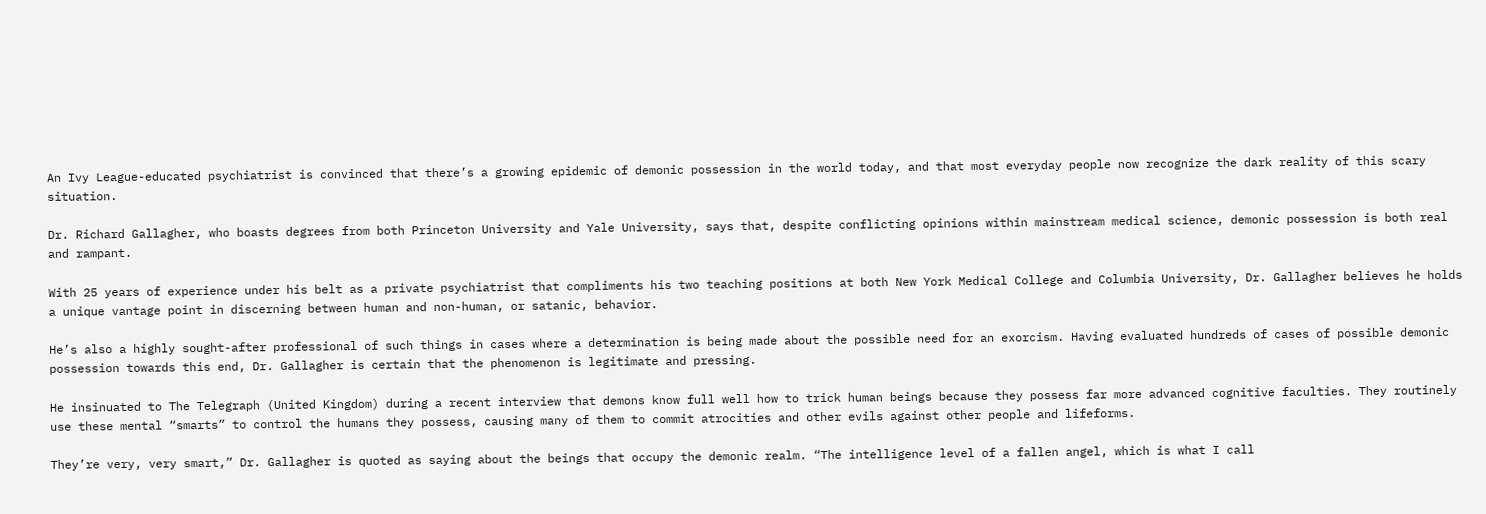An Ivy League-educated psychiatrist is convinced that there’s a growing epidemic of demonic possession in the world today, and that most everyday people now recognize the dark reality of this scary situation.

Dr. Richard Gallagher, who boasts degrees from both Princeton University and Yale University, says that, despite conflicting opinions within mainstream medical science, demonic possession is both real and rampant.

With 25 years of experience under his belt as a private psychiatrist that compliments his two teaching positions at both New York Medical College and Columbia University, Dr. Gallagher believes he holds a unique vantage point in discerning between human and non-human, or satanic, behavior.

He’s also a highly sought-after professional of such things in cases where a determination is being made about the possible need for an exorcism. Having evaluated hundreds of cases of possible demonic possession towards this end, Dr. Gallagher is certain that the phenomenon is legitimate and pressing.

He insinuated to The Telegraph (United Kingdom) during a recent interview that demons know full well how to trick human beings because they possess far more advanced cognitive faculties. They routinely use these mental “smarts” to control the humans they possess, causing many of them to commit atrocities and other evils against other people and lifeforms.

They’re very, very smart,” Dr. Gallagher is quoted as saying about the beings that occupy the demonic realm. “The intelligence level of a fallen angel, which is what I call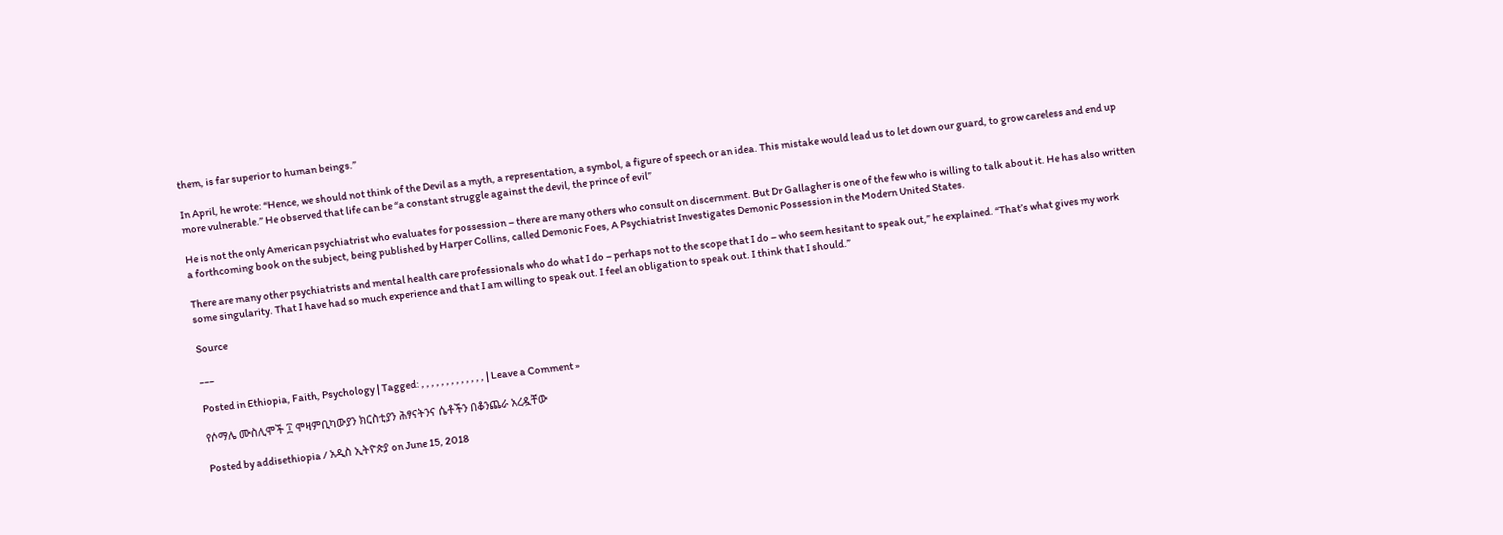them, is far superior to human beings.”

In April, he wrote: “Hence, we should not think of the Devil as a myth, a representation, a symbol, a figure of speech or an idea. This mistake would lead us to let down our guard, to grow careless and end up more vulnerable.” He observed that life can be “a constant struggle against the devil, the prince of evil”

He is not the only American psychiatrist who evaluates for possession – there are many others who consult on discernment. But Dr Gallagher is one of the few who is willing to talk about it. He has also written a forthcoming book on the subject, being published by Harper Collins, called Demonic Foes, A Psychiatrist Investigates Demonic Possession in the Modern United States.

There are many other psychiatrists and mental health care professionals who do what I do – perhaps not to the scope that I do – who seem hesitant to speak out,” he explained. “That’s what gives my work some singularity. That I have had so much experience and that I am willing to speak out. I feel an obligation to speak out. I think that I should.”

Source

___

Posted in Ethiopia, Faith, Psychology | Tagged: , , , , , , , , , , , , , | Leave a Comment »

የሶማሌ ሙስሊሞች ፲ ሞዛምቢካውያን ክርስቲያን ሕፃናትንና ሴቶችን በቆንጨራ አረዷቸው

Posted by addisethiopia / አዲስ ኢትዮጵያ on June 15, 2018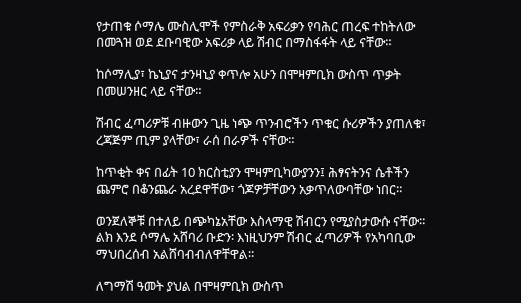የታጠቁ ሶማሌ ሙስሊሞች የምስራቅ አፍሪቃን የባሕር ጠረፍ ተከትለው በመጓዝ ወደ ደቡባዊው አፍሪቃ ላይ ሽብር በማስፋፋት ላይ ናቸው።

ከሶማሊያ፣ ኬኒያና ታንዛኒያ ቀጥሎ አሁን በሞዛምቢክ ውስጥ ጥቃት በመሠንዘር ላይ ናቸው።

ሽብር ፈጣሪዎቹ ብዙውን ጊዜ ነጭ ጥንብሮችን ጥቁር ሱሪዎችን ያጠለቁ፣ ረጃጅም ጢም ያላቸው፣ ራሰ በራዎች ናቸው።

ከጥቂት ቀና በፊት 10 ክርስቲያን ሞዛምቢካውያንን፤ ሕፃናትንና ሴቶችን ጨምሮ በቆንጨራ አረደዋቸው፣ ጎጆዎቻቸውን አቃጥለውባቸው ነበር።

ወንጀለኞቹ በተለይ በጭካኔአቸው እስላማዊ ሽብርን የሚያስታውሱ ናቸው። ልክ እንደ ሶማሌ አሸባሪ ቡድን፡ እነዚህንም ሽብር ፈጣሪዎች የአካባቢው ማህበረሰብ አልሸባብብለዋቸዋል።

ለግማሽ ዓመት ያህል በሞዛምቢክ ውስጥ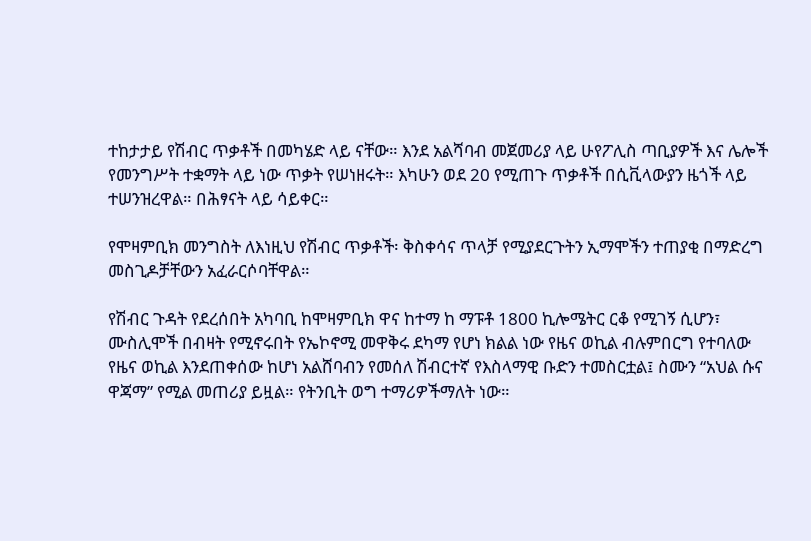ተከታታይ የሽብር ጥቃቶች በመካሄድ ላይ ናቸው። እንደ አልሻባብ መጀመሪያ ላይ ሁየፖሊስ ጣቢያዎች እና ሌሎች የመንግሥት ተቋማት ላይ ነው ጥቃት የሠነዘሩት። እካሁን ወደ 20 የሚጠጉ ጥቃቶች በሲቪላውያን ዜጎች ላይ ተሠንዝረዋል። በሕፃናት ላይ ሳይቀር።

የሞዛምቢክ መንግስት ለእነዚህ የሽብር ጥቃቶች፡ ቅስቀሳና ጥላቻ የሚያደርጉትን ኢማሞችን ተጠያቂ በማድረግ መስጊዶቻቸውን አፈራርሶባቸዋል።

የሽብር ጉዳት የደረሰበት አካባቢ ከሞዛምቢክ ዋና ከተማ ከ ማፑቶ 1800 ኪሎሜትር ርቆ የሚገኝ ሲሆን፣ ሙስሊሞች በብዛት የሚኖሩበት የኤኮኖሚ መዋቅሩ ደካማ የሆነ ክልል ነው የዜና ወኪል ብሉምበርግ የተባለው የዜና ወኪል እንደጠቀሰው ከሆነ አልሸባብን የመሰለ ሽብርተኛ የእስላማዊ ቡድን ተመስርቷል፤ ስሙን “አህል ሱና ዋጃማ” የሚል መጠሪያ ይዟል። የትንቢት ወግ ተማሪዎችማለት ነው።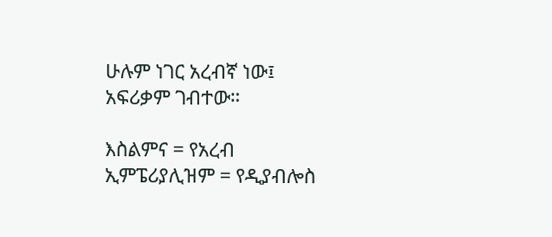ሁሉም ነገር አረብኛ ነው፤ አፍሪቃም ገብተው።

እስልምና = የአረብ ኢምፔሪያሊዝም = የዲያብሎስ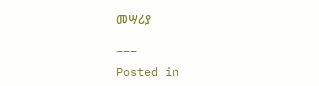መሣሪያ

___

Posted in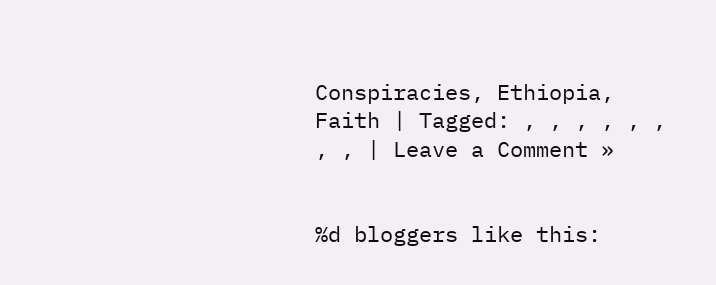Conspiracies, Ethiopia, Faith | Tagged: , , , , , , , , | Leave a Comment »


%d bloggers like this: